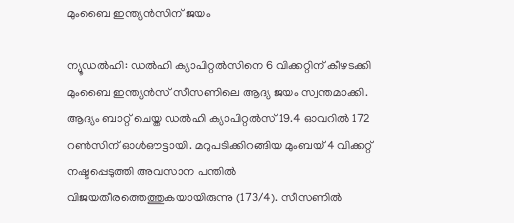മുംബൈ ഇന്ത്യന്‍സിന് ജയം

ന്യൂഡല്‍ഹി: ഡല്‍ഹി ക്യാപിറ്റല്‍സിനെ 6 വിക്കറ്റിന് കീഴടക്കി മുംബൈ ഇന്ത്യന്‍സ് സീസണിലെ ആദ്യ ജയം സ്വന്തമാക്കി. ആദ്യം ബാറ്റ് ചെയ്ത ഡല്‍ഹി ക്യാപിറ്റല്‍സ് 19.4 ഓവറില്‍ 172 റണ്‍സിന് ഓള്‍ഔട്ടായി. മറുപടിക്കിറങ്ങിയ മുംബയ് 4 വിക്കറ്റ് നഷ്ടപ്പെടുത്തി അവസാന പന്തില്‍ വിജയതീരത്തെത്തുകയായിരുന്നു (173/4). സീസണില്‍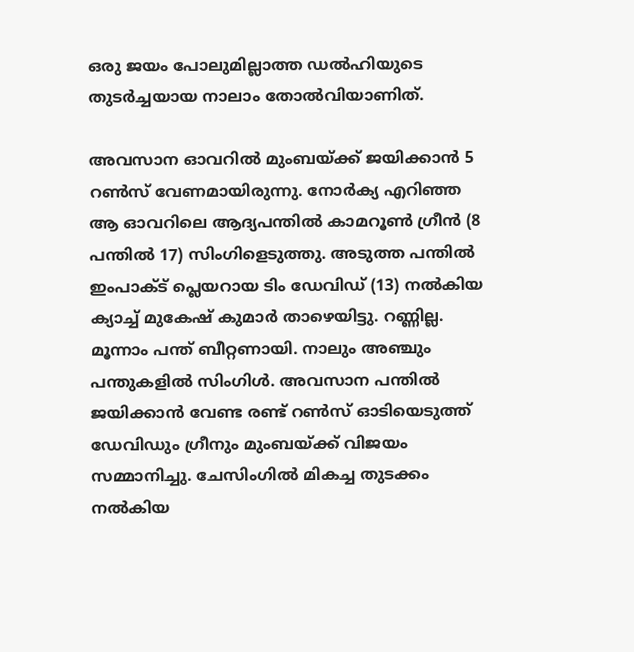ഒരു ജയം പോലുമില്ലാത്ത ഡല്‍ഹിയുടെ തുടര്‍ച്ചയായ നാലാം തോല്‍വിയാണിത്.

അവസാന ഓവറില്‍ മുംബയ്ക്ക് ജയിക്കാന്‍ 5 റണ്‍സ് വേണമായിരുന്നു. നോര്‍ക്യ എറിഞ്ഞ ആ ഓവറിലെ ആദ്യപന്തില്‍ കാമറൂണ്‍ ഗ്രീന്‍ (8 പന്തില്‍ 17) സിംഗിളെടുത്തു. അടുത്ത പന്തില്‍ ഇംപാക്ട് പ്ലെയറായ ടിം ഡേവിഡ് (13) നല്‍കിയ ക്യാച്ച് മുകേഷ് കുമാര്‍ താഴെയിട്ടു. റണ്ണില്ല. മൂന്നാം പന്ത് ബീറ്റണായി. നാലും അഞ്ചും പന്തുകളില്‍ സിംഗിള്‍. അവസാന പന്തില്‍ ജയിക്കാന്‍ വേണ്ട രണ്ട് റണ്‍സ് ഓടിയെടുത്ത് ഡേവിഡും ഗ്രീനും മുംബയ്ക്ക് വിജയം സമ്മാനിച്ചു. ചേസിംഗില്‍ മികച്ച തുടക്കം നല്‍കിയ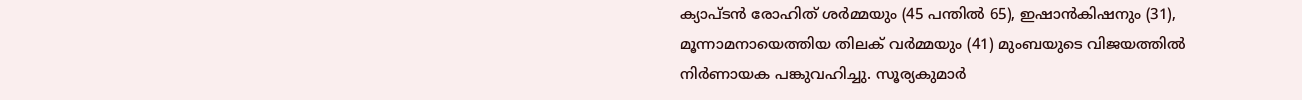ക്യാപ്ടന്‍ രോഹിത് ശര്‍മ്മയും (45 പന്തില്‍ 65), ഇഷാന്‍കിഷനും (31), മൂന്നാമനായെത്തിയ തിലക് വര്‍മ്മയും (41) മുംബയുടെ വിജയത്തില്‍ നിര്‍ണായക പങ്കുവഹിച്ചു. സൂര്യകുമാര്‍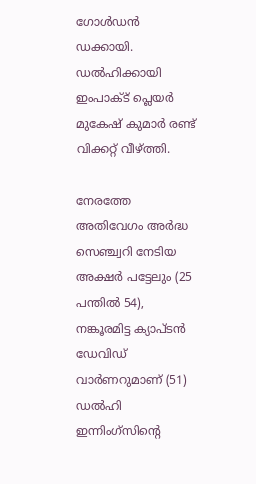ഗോള്‍ഡന്‍ ഡക്കായി. ഡല്‍ഹിക്കായി ഇംപാക്ട് പ്ലെയര്‍ മുകേഷ് കുമാര്‍ രണ്ട് വിക്കറ്റ് വീഴ്ത്തി.

നേരത്തേ അതിവേഗം അര്‍ദ്ധ സെഞ്ച്വറി നേടിയ അക്ഷര്‍ പട്ടേലും (25 പന്തില്‍ 54), നങ്കൂരമിട്ട ക്യാപ്ടന്‍ ഡേവിഡ് വാര്‍ണറുമാണ് (51) ഡല്‍ഹി ഇന്നിംഗ്‌സിന്റെ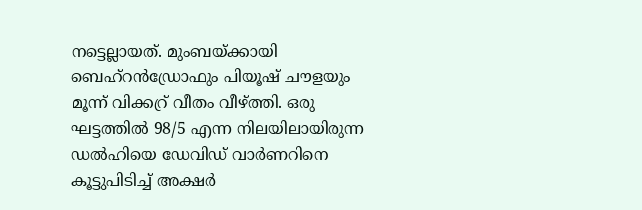നട്ടെല്ലായത്. മുംബയ്ക്കായി ബെഹ്‌റന്‍ഡ്രോഫും പിയൂഷ് ചൗളയും മൂന്ന് വിക്കറ്ര് വീതം വീഴ്ത്തി. ഒരു ഘട്ടത്തില്‍ 98/5 എന്ന നിലയിലായിരുന്ന ഡല്‍ഹിയെ ഡേവിഡ് വാര്‍ണറിനെ കൂട്ടുപിടിച്ച് അക്ഷര്‍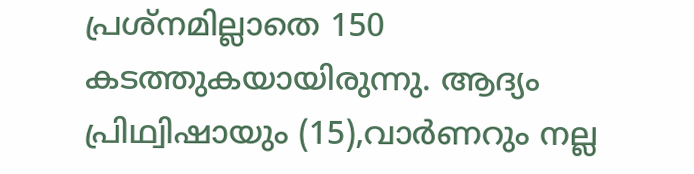പ്രശ്‌നമില്ലാതെ 150 കടത്തുകയായിരുന്നു. ആദ്യം പ്രിഥ്വിഷായും (15),വാര്‍ണറും നല്ല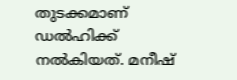തുടക്കമാണ് ഡല്‍ഹിക്ക് നല്‍കിയത്. മനീഷ്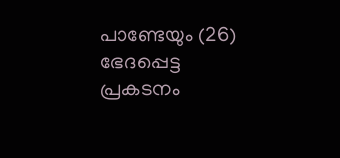പാണ്ടേയും (26) ഭേദപ്പെട്ട പ്രകടനം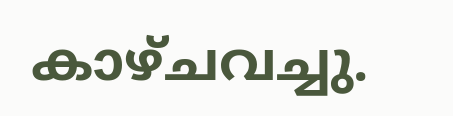കാഴ്ചവച്ചു.